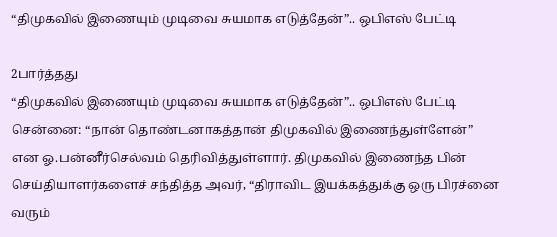“திமுகவில் இணையும் முடிவை சுயமாக எடுத்தேன்”.. ஒபிஎஸ் பேட்டி

2பார்த்தது
“திமுகவில் இணையும் முடிவை சுயமாக எடுத்தேன்”.. ஒபிஎஸ் பேட்டி
சென்னை: “நான் தொண்டனாகத்தான் திமுகவில் இணைந்துள்ளேன்” என ஓ.பன்னீர்செல்வம் தெரிவித்துள்ளார். திமுகவில் இணைந்த பின் செய்தியாளர்களைச் சந்தித்த அவர், “திராவிட இயக்கத்துக்கு ஒரு பிரச்னை வரும்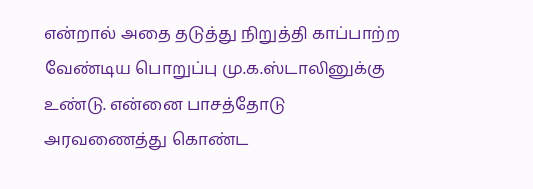என்றால் அதை தடுத்து நிறுத்தி காப்பாற்ற வேண்டிய பொறுப்பு மு.க.ஸ்டாலினுக்கு உண்டு. என்னை பாசத்தோடு அரவணைத்து கொண்ட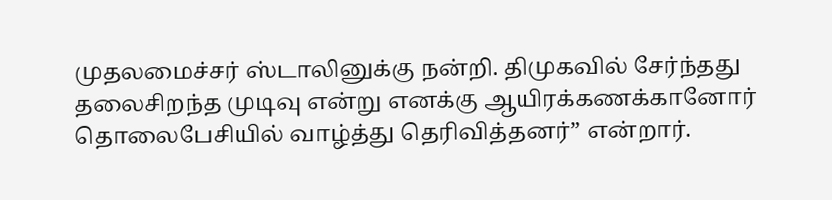முதலமைச்சர் ஸ்டாலினுக்கு நன்றி. திமுகவில் சேர்ந்தது தலைசிறந்த முடிவு என்று எனக்கு ஆயிரக்கணக்கானோர் தொலைபேசியில் வாழ்த்து தெரிவித்தனர்” என்றார்.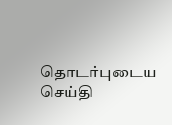தொடர்புடைய செய்தி